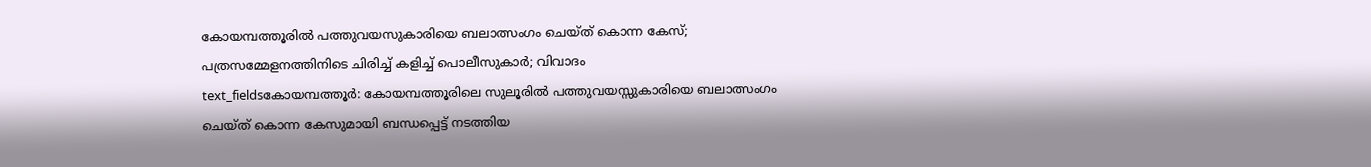കോയമ്പത്തൂരിൽ പത്തുവയസുകാരിയെ ബലാത്സംഗം ചെയ്ത് കൊന്ന കേസ്; പത്രസമ്മേളനത്തിനിടെ ചിരിച്ച് കളിച്ച് പൊലീസുകാർ; വിവാദം
text_fieldsകോയമ്പത്തൂർ: കോയമ്പത്തൂരിലെ സുലൂരിൽ പത്തുവയസ്സുകാരിയെ ബലാത്സംഗം ചെയ്ത് കൊന്ന കേസുമായി ബന്ധപ്പെട്ട് നടത്തിയ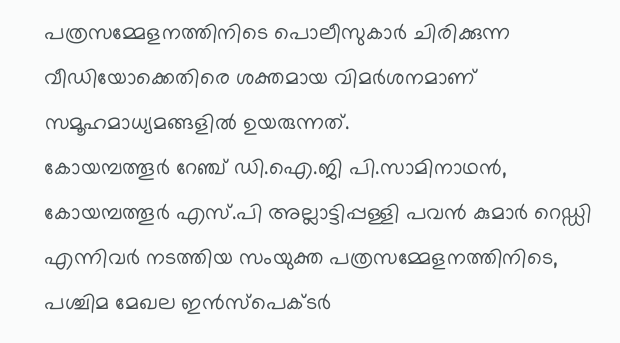പത്രസമ്മേളനത്തിനിടെ പൊലീസുകാർ ചിരിക്കുന്ന വീഡിയോക്കെതിരെ ശക്തമായ വിമർശനമാണ് സമൂഹമാധ്യമങ്ങളിൽ ഉയരുന്നത്.
കോയമ്പത്തൂർ റേഞ്ച് ഡി.ഐ.ജി പി.സാമിനാഥൻ, കോയമ്പത്തൂർ എസ്.പി അല്ലാട്ടിപ്പള്ളി പവൻ കുമാർ റെഡ്ഡി എന്നിവർ നടത്തിയ സംയുക്ത പത്രസമ്മേളനത്തിനിടെ, പശ്ചിമ മേഖല ഇൻസ്പെക്ടർ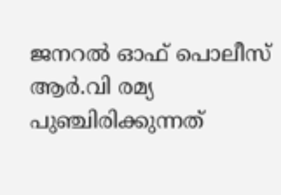ജനറൽ ഓഫ് പൊലീസ് ആർ.വി രമ്യ പുഞ്ചിരിക്കുന്നത്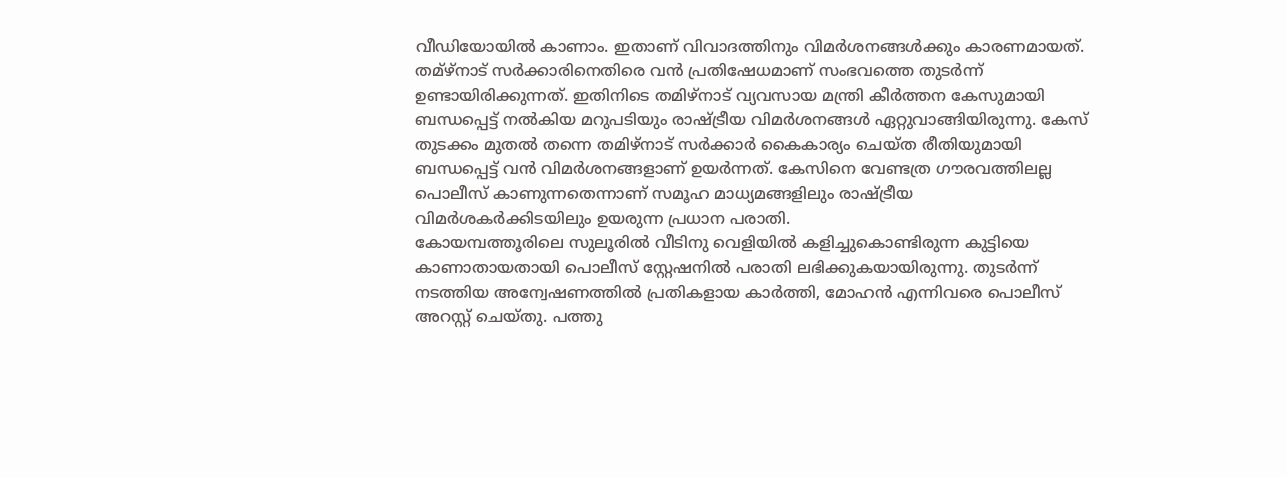വീഡിയോയിൽ കാണാം. ഇതാണ് വിവാദത്തിനും വിമർശനങ്ങൾക്കും കാരണമായത്.
തമ്ഴ്നാട് സർക്കാരിനെതിരെ വൻ പ്രതിഷേധമാണ് സംഭവത്തെ തുടർന്ന് ഉണ്ടായിരിക്കുന്നത്. ഇതിനിടെ തമിഴ്നാട് വ്യവസായ മന്ത്രി കീർത്തന കേസുമായി ബന്ധപ്പെട്ട് നൽകിയ മറുപടിയും രാഷ്ട്രീയ വിമർശനങ്ങൾ ഏറ്റുവാങ്ങിയിരുന്നു. കേസ് തുടക്കം മുതൽ തന്നെ തമിഴ്നാട് സർക്കാർ കൈകാര്യം ചെയ്ത രീതിയുമായി ബന്ധപ്പെട്ട് വൻ വിമർശനങ്ങളാണ് ഉയർന്നത്. കേസിനെ വേണ്ടത്ര ഗൗരവത്തിലല്ല പൊലീസ് കാണുന്നതെന്നാണ് സമൂഹ മാധ്യമങ്ങളിലും രാഷ്ട്രീയ വിമർശകർക്കിടയിലും ഉയരുന്ന പ്രധാന പരാതി.
കോയമ്പത്തൂരിലെ സുലൂരിൽ വീടിനു വെളിയിൽ കളിച്ചുകൊണ്ടിരുന്ന കുട്ടിയെ കാണാതായതായി പൊലീസ് സ്റ്റേഷനിൽ പരാതി ലഭിക്കുകയായിരുന്നു. തുടർന്ന് നടത്തിയ അന്വേഷണത്തിൽ പ്രതികളായ കാർത്തി, മോഹൻ എന്നിവരെ പൊലീസ് അറസ്റ്റ് ചെയ്തു. പത്തു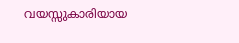വയസ്സുകാരിയായ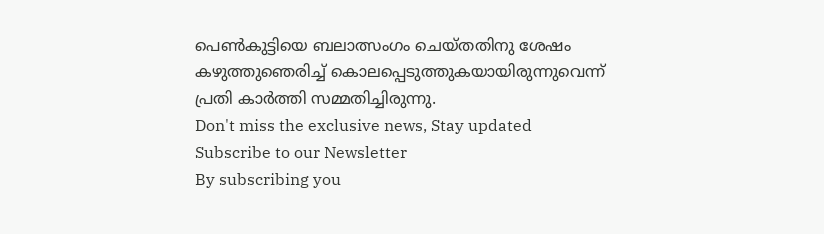പെൺകുട്ടിയെ ബലാത്സംഗം ചെയ്തതിനു ശേഷം കഴുത്തുഞെരിച്ച് കൊലപ്പെടുത്തുകയായിരുന്നുവെന്ന് പ്രതി കാർത്തി സമ്മതിച്ചിരുന്നു.
Don't miss the exclusive news, Stay updated
Subscribe to our Newsletter
By subscribing you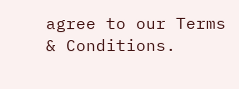agree to our Terms & Conditions.